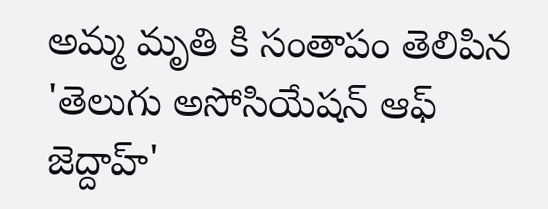అమ్మ మృతి కి సంతాపం తెలిపిన 'తెలుగు అసోసియేషన్ ఆఫ్ జెద్దాహ్'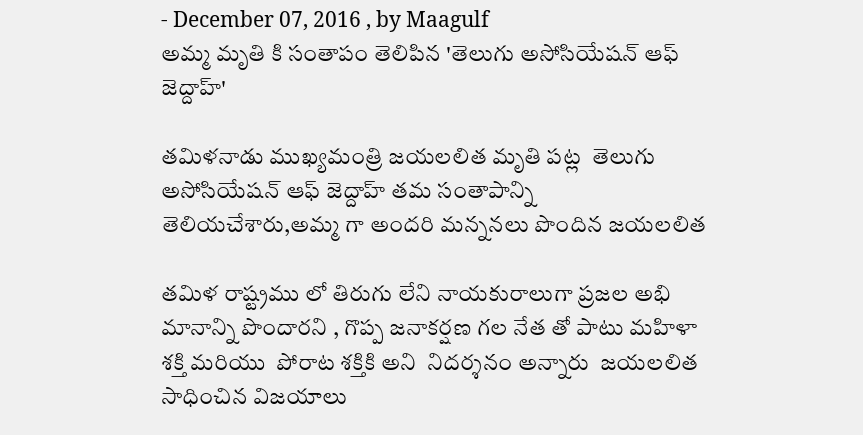- December 07, 2016 , by Maagulf
అమ్మ మృతి కి సంతాపం తెలిపిన 'తెలుగు అసోసియేషన్ ఆఫ్ జెద్దాహ్'

తమిళనాడు ముఖ్యమంత్రి జయలలిత మృతి పట్ల  తెలుగు అసోసియేషన్ ఆఫ్ జెద్దాహ్ తమ సంతాపాన్ని తెలియచేశారు,అమ్మ గా అందరి మన్ననలు పొందిన జయలలిత

తమిళ రాష్ట్రము లో తిరుగు లేని నాయకురాలుగా ప్రజల అభి మానాన్ని పొందారని , గొప్ప జనాకర్షణ గల నేత తో పాటు మహిళా శక్తి మరియు  పోరాట శక్తికి అని  నిదర్శనం అన్నారు  జయలలిత సాధించిన విజయాలు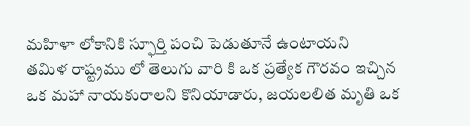మహిళా లోకానికి స్ఫూర్తి పంచి పెడుతూనే ఉంటాయని
తమిళ రాష్ట్రము లో తెలుగు వారి కి ఒక ప్రత్యేక గౌరవం ఇచ్చిన ఒక మహా నాయకురాలని కొనియాడారు, జయలలిత మృతి ఒక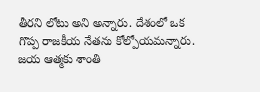తీరని లోటు అని అన్నారు. దేశంలో ఒక గొప్ప రాజకీయ నేతను కోల్పోయమన్నారు. జయ ఆత్మకు శాంతి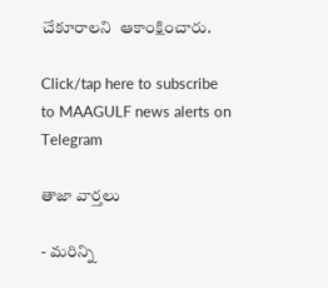చేకూరాలని  ఆకాంక్షించారు.

Click/tap here to subscribe to MAAGULF news alerts on Telegram

తాజా వార్తలు

- మరిన్ని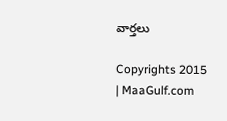వార్తలు

Copyrights 2015 | MaaGulf.com